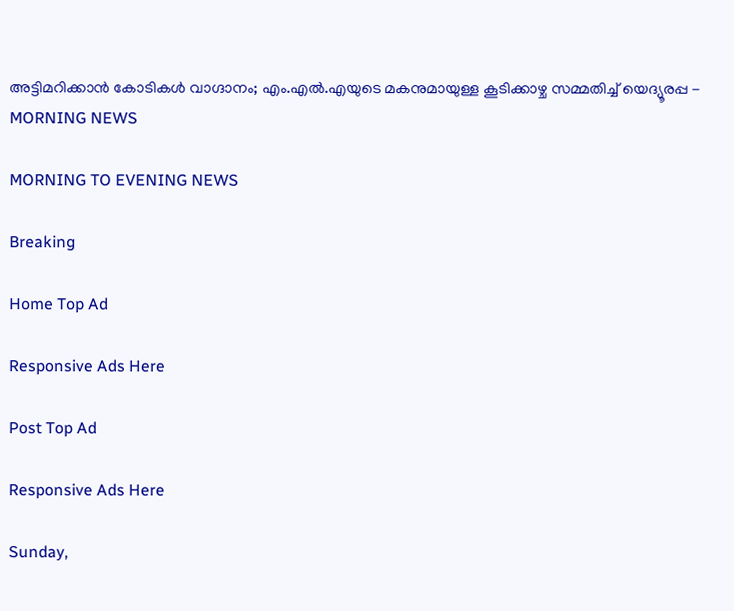അട്ടിമറിക്കാന്‍ കോടികള്‍ വാഗ്ദാനം; എം.എല്‍.എയുടെ മകനുമായുള്ള കൂടിക്കാഴ്ച സമ്മതിച്ച് യെദ്യൂരപ്പ - MORNING NEWS

MORNING TO EVENING NEWS

Breaking

Home Top Ad

Responsive Ads Here

Post Top Ad

Responsive Ads Here

Sunday,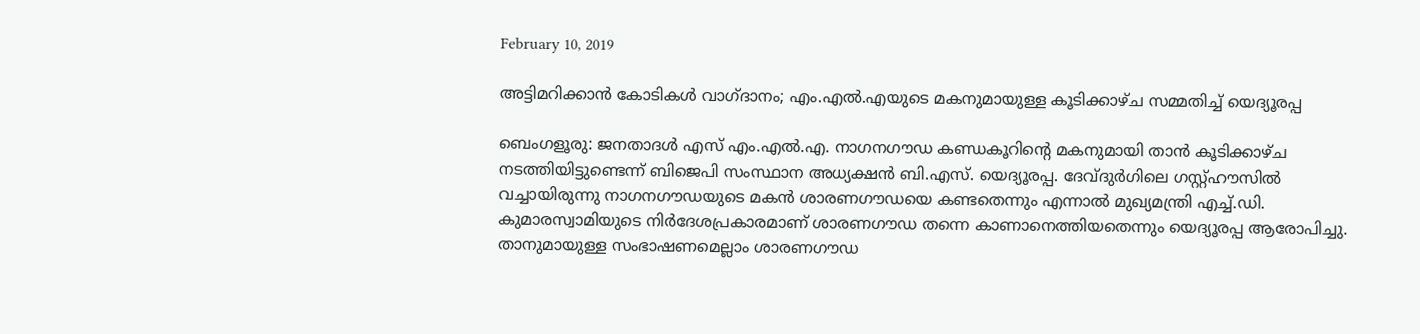February 10, 2019

അട്ടിമറിക്കാന്‍ കോടികള്‍ വാഗ്ദാനം; എം.എല്‍.എയുടെ മകനുമായുള്ള കൂടിക്കാഴ്ച സമ്മതിച്ച് യെദ്യൂരപ്പ

ബെംഗളൂരു: ജനതാദൾ എസ് എം.എൽ.എ. നാഗനഗൗഡ കണ്ഡകൂറിന്റെ മകനുമായി താൻ കൂടിക്കാഴ്ച നടത്തിയിട്ടുണ്ടെന്ന് ബിജെപി സംസ്ഥാന അധ്യക്ഷൻ ബി.എസ്. യെദ്യൂരപ്പ. ദേവ്ദുർഗിലെ ഗസ്റ്റ്ഹൗസിൽ വച്ചായിരുന്നു നാഗനഗൗഡയുടെ മകൻ ശാരണഗൗഡയെ കണ്ടതെന്നും എന്നാൽ മുഖ്യമന്ത്രി എച്ച്.ഡി. കുമാരസ്വാമിയുടെ നിർദേശപ്രകാരമാണ് ശാരണഗൗഡ തന്നെ കാണാനെത്തിയതെന്നും യെദ്യൂരപ്പ ആരോപിച്ചു. താനുമായുള്ള സംഭാഷണമെല്ലാം ശാരണഗൗഡ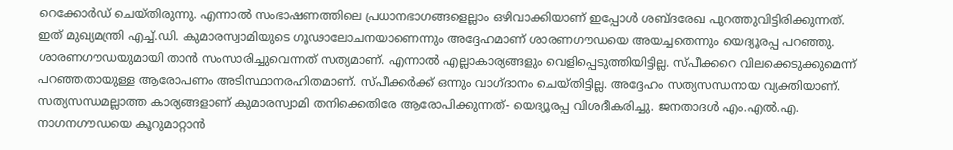റെക്കോർഡ് ചെയ്തിരുന്നു. എന്നാൽ സംഭാഷണത്തിലെ പ്രധാനഭാഗങ്ങളെല്ലാം ഒഴിവാക്കിയാണ് ഇപ്പോൾ ശബ്ദരേഖ പുറത്തുവിട്ടിരിക്കുന്നത്. ഇത് മുഖ്യമന്ത്രി എച്ച്.ഡി. കുമാരസ്വാമിയുടെ ഗൂഢാലോചനയാണെന്നും അദ്ദേഹമാണ് ശാരണഗൗഡയെ അയച്ചതെന്നും യെദ്യൂരപ്പ പറഞ്ഞു. ശാരണഗൗഡയുമായി താൻ സംസാരിച്ചുവെന്നത് സത്യമാണ്. എന്നാൽ എല്ലാകാര്യങ്ങളും വെളിപ്പെടുത്തിയിട്ടില്ല. സ്പീക്കറെ വിലക്കെടുക്കുമെന്ന് പറഞ്ഞതായുള്ള ആരോപണം അടിസ്ഥാനരഹിതമാണ്. സ്പീക്കർക്ക് ഒന്നും വാഗ്ദാനം ചെയ്തിട്ടില്ല. അദ്ദേഹം സത്യസന്ധനായ വ്യക്തിയാണ്. സത്യസന്ധമല്ലാത്ത കാര്യങ്ങളാണ് കുമാരസ്വാമി തനിക്കെതിരേ ആരോപിക്കുന്നത്- യെദ്യൂരപ്പ വിശദീകരിച്ചു. ജനതാദൾ എം.എൽ.എ. നാഗനഗൗഡയെ കൂറുമാറ്റാൻ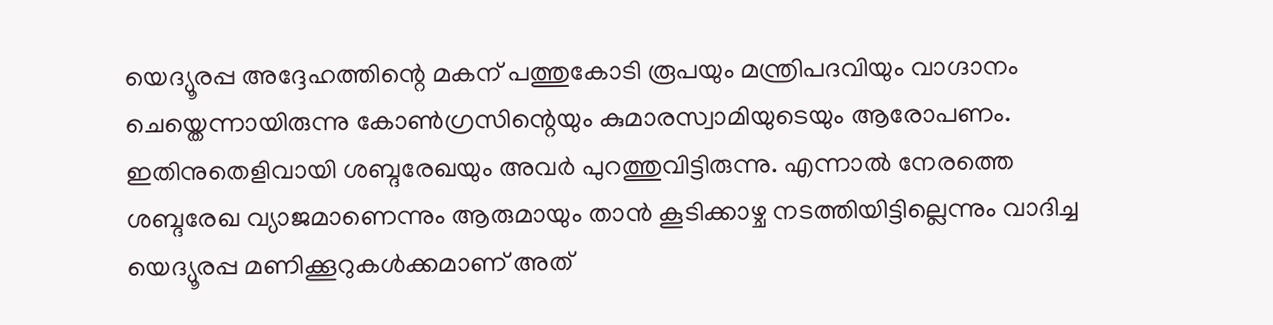യെദ്യൂരപ്പ അദ്ദേഹത്തിന്റെ മകന് പത്തുകോടി രൂപയും മന്ത്രിപദവിയും വാഗ്ദാനം ചെയ്തെന്നായിരുന്നു കോൺഗ്രസിന്റെയും കുമാരസ്വാമിയുടെയും ആരോപണം. ഇതിനുതെളിവായി ശബ്ദരേഖയും അവർ പുറത്തുവിട്ടിരുന്നു. എന്നാൽ നേരത്തെ ശബ്ദരേഖ വ്യാജമാണെന്നും ആരുമായും താൻ കൂടിക്കാഴ്ച നടത്തിയിട്ടില്ലെന്നും വാദിച്ച യെദ്യൂരപ്പ മണിക്കൂറുകൾക്കമാണ് അത്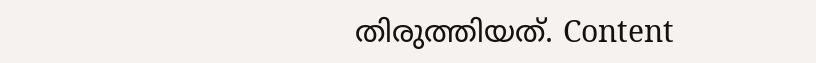തിരുത്തിയത്. Content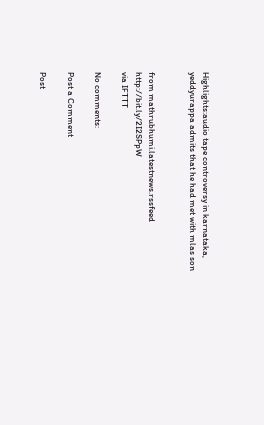Highlights:audio tape controversy in karnataka, yeddyurappa admits that he had met with mlas son


from mathrubhumi.latestnews.rssfeed http://bit.ly/2I2SPpW
via IFTTT

No comments:

Post a Comment

Post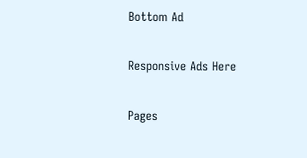Bottom Ad

Responsive Ads Here

Pages